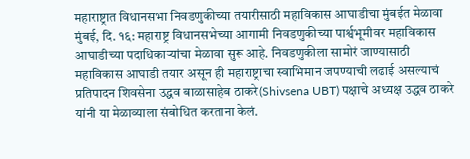महाराष्ट्रात विधानसभा निवडणुकीच्या तयारीसाठी महाविकास आघाडीचा मुंबईत मेळावा
मुंबई, दि. १६: महाराष्ट्र विधानसभेच्या आगामी निवडणुकीच्या पार्श्वभूमीवर महाविकास आघाडीच्या पदाधिकाऱ्यांचा मेळावा सुरू आहे. निवडणुकीला सामोरं जाण्यासाठी महाविकास आघाडी तयार असून ही महाराष्ट्राचा स्वाभिमान जपण्याची लढाई असल्याचं प्रतिपादन शिवसेना उद्धव बाळासाहेब ठाकरे(Shivsena UBT) पक्षाचे अध्यक्ष उद्धव ठाकरे यांनी या मेळाव्याला संबोधित करताना केलं.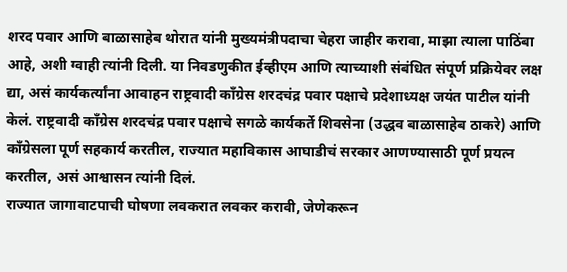शरद पवार आणि बाळासाहेब थोरात यांनी मुख्यमंत्रीपदाचा चेहरा जाहीर करावा, माझा त्याला पाठिंबा आहे, अशी ग्वाही त्यांनी दिली. या निवडणुकीत ईव्हीएम आणि त्याच्याशी संबंधित संपूर्ण प्रक्रियेवर लक्ष द्या, असं कार्यकर्त्यांना आवाहन राष्ट्रवादी काँग्रेस शरदचंद्र पवार पक्षाचे प्रदेशाध्यक्ष जयंत पाटील यांनी केलं. राष्ट्रवादी काँग्रेस शरदचंद्र पवार पक्षाचे सगळे कार्यकर्ते शिवसेना (उद्धव बाळासाहेब ठाकरे) आणि काँग्रेसला पूर्ण सहकार्य करतील, राज्यात महाविकास आघाडीचं सरकार आणण्यासाठी पूर्ण प्रयत्न करतील, असं आश्वासन त्यांनी दिलं.
राज्यात जागावाटपाची घोषणा लवकरात लवकर करावी, जेणेकरून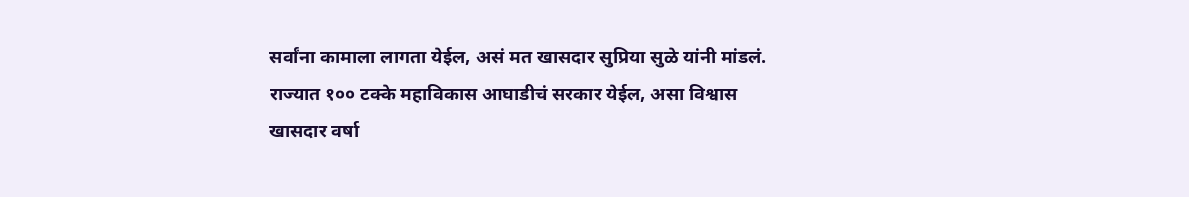सर्वांना कामाला लागता येईल, असं मत खासदार सुप्रिया सुळे यांनी मांडलं. राज्यात १०० टक्के महाविकास आघाडीचं सरकार येईल, असा विश्वास खासदार वर्षा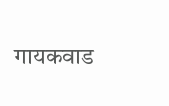गायकवाड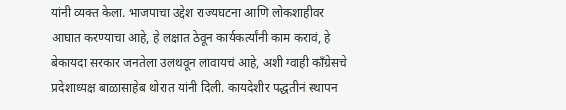यांनी व्यक्त केला. भाजपाचा उद्देश राज्यघटना आणि लोकशाहीवर आघात करण्याचा आहे, हे लक्षात ठेवून कार्यकर्त्यांनी काम करावं, हे बेकायदा सरकार जनतेला उलथवून लावायचं आहे, अशी ग्वाही काँग्रेसचे प्रदेशाध्यक्ष बाळासाहेब थोरात यांनी दिली. कायदेशीर पद्धतीनं स्थापन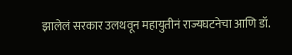झालेलं सरकार उलथवून महायुतीनं राज्यघटनेचा आणि डॉ.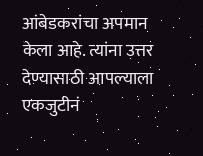आंबेडकरांचा अपमान केला आहे. त्यांना उत्तर देण्यासाठी आपल्याला एकजुटीनं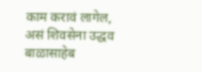काम करावं लागेल, असं शिवसेना उद्धव बाळासाहेब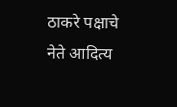ठाकरे पक्षाचे नेते आदित्य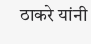ठाकरे यांनी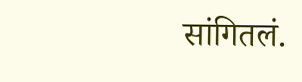सांगितलं.